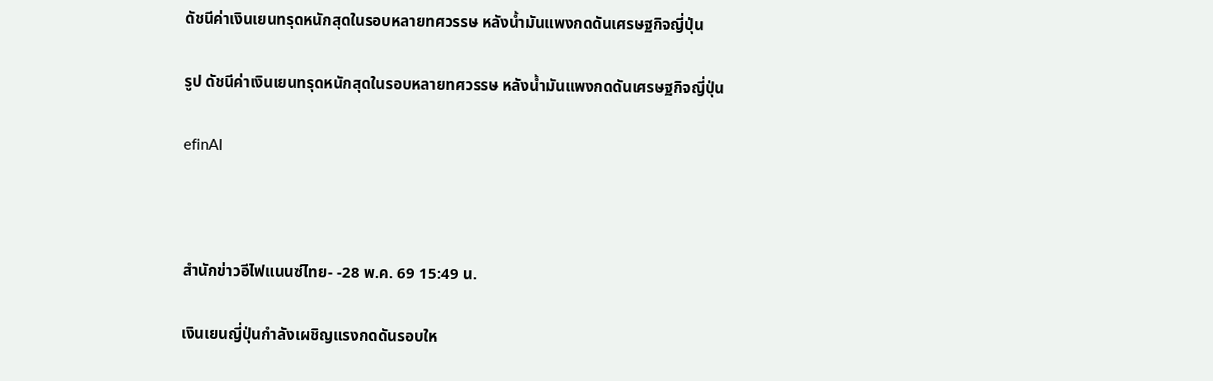ดัชนีค่าเงินเยนทรุดหนักสุดในรอบหลายทศวรรษ หลังน้ำมันแพงกดดันเศรษฐกิจญี่ปุ่น

รูป ดัชนีค่าเงินเยนทรุดหนักสุดในรอบหลายทศวรรษ หลังน้ำมันแพงกดดันเศรษฐกิจญี่ปุ่น

efinAI



สำนักข่าวอีไฟแนนซ์ไทย- -28 พ.ค. 69 15:49 น.

เงินเยนญี่ปุ่นกำลังเผชิญแรงกดดันรอบให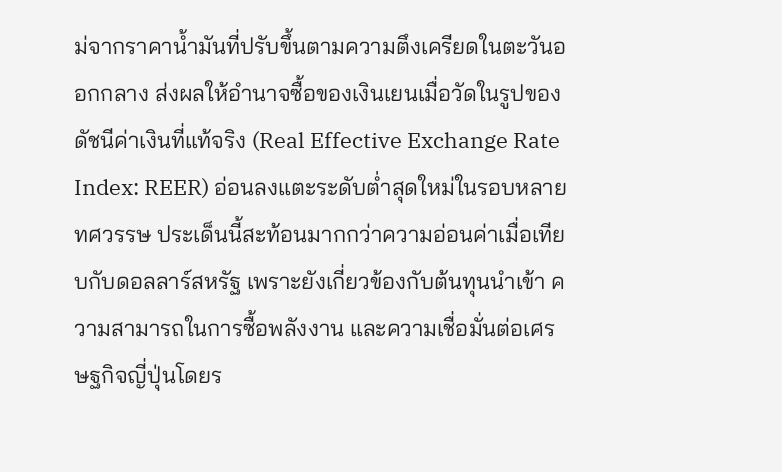ม่จากราคาน้ำมันที่ปรับขึ้นตามความตึงเครียดในตะวันออกกลาง ส่งผลให้อำนาจซื้อของเงินเยนเมื่อวัดในรูปของดัชนีค่าเงินที่แท้จริง (Real Effective Exchange Rate Index: REER) อ่อนลงแตะระดับต่ำสุดใหม่ในรอบหลายทศวรรษ ประเด็นนี้สะท้อนมากกว่าความอ่อนค่าเมื่อเทียบกับดอลลาร์สหรัฐ เพราะยังเกี่ยวข้องกับต้นทุนนำเข้า ความสามารถในการซื้อพลังงาน และความเชื่อมั่นต่อเศรษฐกิจญี่ปุ่นโดยร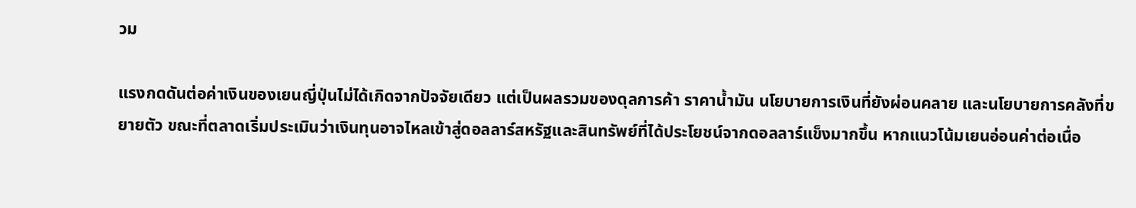วม

แรงกดดันต่อค่าเงินของเยนญี่ปุ่นไม่ได้เกิดจากปัจจัยเดียว แต่เป็นผลรวมของดุลการค้า ราคาน้ำมัน นโยบายการเงินที่ยังผ่อนคลาย และนโยบายการคลังที่ขยายตัว ขณะที่ตลาดเริ่มประเมินว่าเงินทุนอาจไหลเข้าสู่ดอลลาร์สหรัฐและสินทรัพย์ที่ได้ประโยชน์จากดอลลาร์แข็งมากขึ้น หากแนวโน้มเยนอ่อนค่าต่อเนื่อ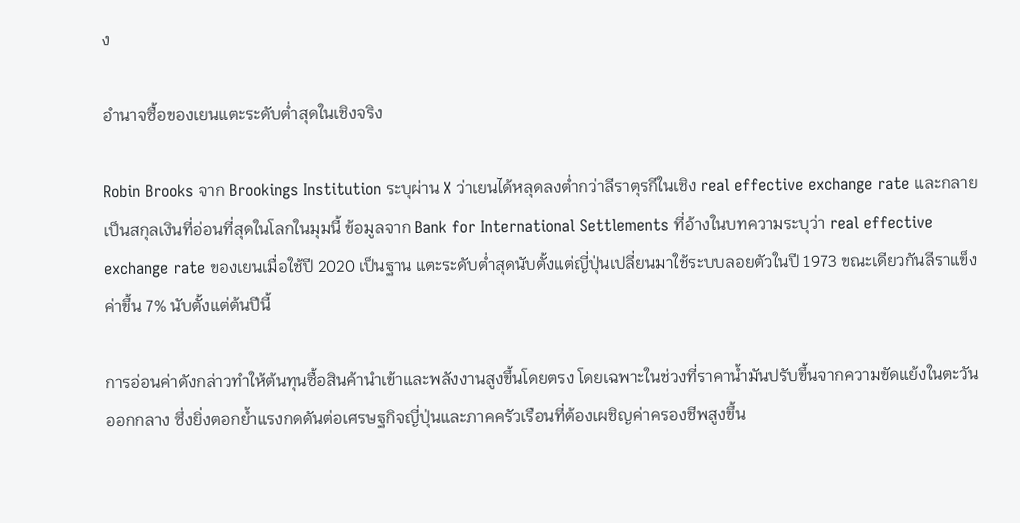ง

อำนาจซื้อของเยนแตะระดับต่ำสุดในเชิงจริง

Robin Brooks จาก Brookings Institution ระบุผ่าน X ว่าเยนได้หลุดลงต่ำกว่าลีราตุรกีในเชิง real effective exchange rate และกลายเป็นสกุลเงินที่อ่อนที่สุดในโลกในมุมนี้ ข้อมูลจาก Bank for International Settlements ที่อ้างในบทความระบุว่า real effective exchange rate ของเยนเมื่อใช้ปี 2020 เป็นฐาน แตะระดับต่ำสุดนับตั้งแต่ญี่ปุ่นเปลี่ยนมาใช้ระบบลอยตัวในปี 1973 ขณะเดียวกันลีราแข็งค่าขึ้น 7% นับตั้งแต่ต้นปีนี้

การอ่อนค่าดังกล่าวทำให้ต้นทุนซื้อสินค้านำเข้าและพลังงานสูงขึ้นโดยตรง โดยเฉพาะในช่วงที่ราคาน้ำมันปรับขึ้นจากความขัดแย้งในตะวันออกกลาง ซึ่งยิ่งตอกย้ำแรงกดดันต่อเศรษฐกิจญี่ปุ่นและภาคครัวเรือนที่ต้องเผชิญค่าครองชีพสูงขึ้น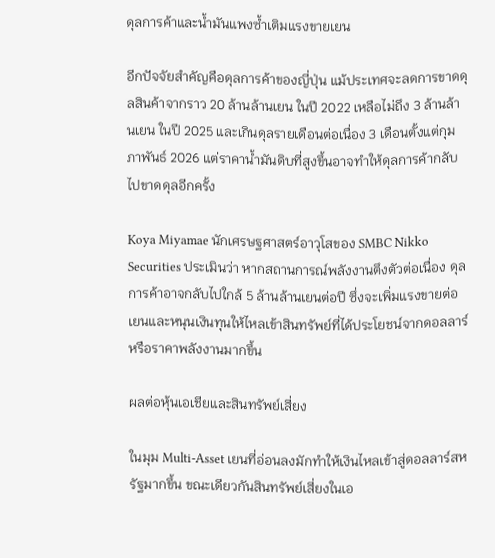ดุลการค้าและน้ำมันแพงซ้ำเติมแรงขายเยน

อีกปัจจัยสำคัญคือดุลการค้าของญี่ปุ่น แม้ประเทศจะลดการขาดดุลสินค้าจากราว 20 ล้านล้านเยน ในปี 2022 เหลือไม่ถึง 3 ล้านล้านเยน ในปี 2025 และเกินดุลรายเดือนต่อเนื่อง 3 เดือนตั้งแต่กุมภาพันธ์ 2026 แต่ราคาน้ำมันดิบที่สูงขึ้นอาจทำให้ดุลการค้ากลับไปขาดดุลอีกครั้ง

Koya Miyamae นักเศรษฐศาสตร์อาวุโสของ SMBC Nikko Securities ประเมินว่า หากสถานการณ์พลังงานตึงตัวต่อเนื่อง ดุลการค้าอาจกลับไปใกล้ 5 ล้านล้านเยนต่อปี ซึ่งจะเพิ่มแรงขายต่อเยนและหนุนเงินทุนให้ไหลเข้าสินทรัพย์ที่ได้ประโยชน์จากดอลลาร์หรือราคาพลังงานมากขึ้น

ผลต่อหุ้นเอเชียและสินทรัพย์เสี่ยง

ในมุม Multi-Asset เยนที่อ่อนลงมักทำให้เงินไหลเข้าสู่ดอลลาร์สหรัฐมากขึ้น ขณะเดียวกันสินทรัพย์เสี่ยงในเอ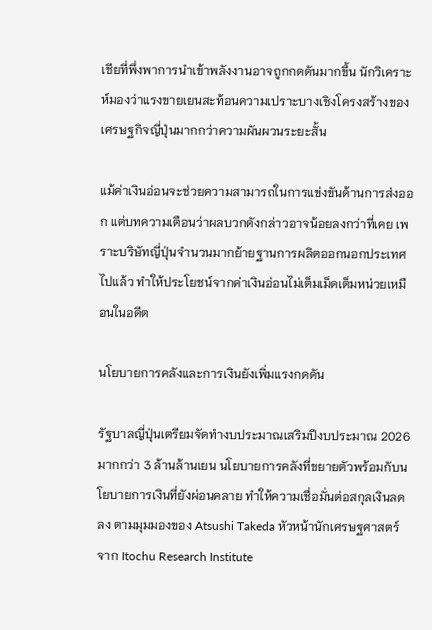เชียที่พึ่งพาการนำเข้าพลังงานอาจถูกกดดันมากขึ้น นักวิเคราะห์มองว่าแรงขายเยนสะท้อนความเปราะบางเชิงโครงสร้างของเศรษฐกิจญี่ปุ่นมากกว่าความผันผวนระยะสั้น

แม้ค่าเงินอ่อนจะช่วยความสามารถในการแข่งขันด้านการส่งออก แต่บทความเตือนว่าผลบวกดังกล่าวอาจน้อยลงกว่าที่เคย เพราะบริษัทญี่ปุ่นจำนวนมากย้ายฐานการผลิตออกนอกประเทศไปแล้ว ทำให้ประโยชน์จากค่าเงินอ่อนไม่เต็มเม็ดเต็มหน่วยเหมือนในอดีต

นโยบายการคลังและการเงินยังเพิ่มแรงกดดัน

รัฐบาลญี่ปุ่นเตรียมจัดทำงบประมาณเสริมปีงบประมาณ 2026 มากกว่า 3 ล้านล้านเยน นโยบายการคลังที่ขยายตัวพร้อมกับนโยบายการเงินที่ยังผ่อนคลาย ทำให้ความเชื่อมั่นต่อสกุลเงินลดลง ตามมุมมองของ Atsushi Takeda หัวหน้านักเศรษฐศาสตร์จาก Itochu Research Institute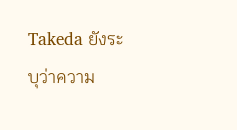Takeda ยังระบุว่าความ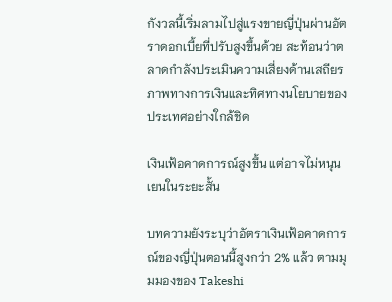กังวลนี้เริ่มลามไปสู่แรงขายญี่ปุ่นผ่านอัตราดอกเบี้ยที่ปรับสูงขึ้นด้วย สะท้อนว่าตลาดกำลังประเมินความเสี่ยงด้านเสถียรภาพทางการเงินและทิศทางนโยบายของประเทศอย่างใกล้ชิด

เงินเฟ้อคาดการณ์สูงขึ้น แต่อาจไม่หนุนเยนในระยะสั้น

บทความยังระบุว่าอัตราเงินเฟ้อคาดการณ์ของญี่ปุ่นตอนนี้สูงกว่า 2% แล้ว ตามมุมมองของ Takeshi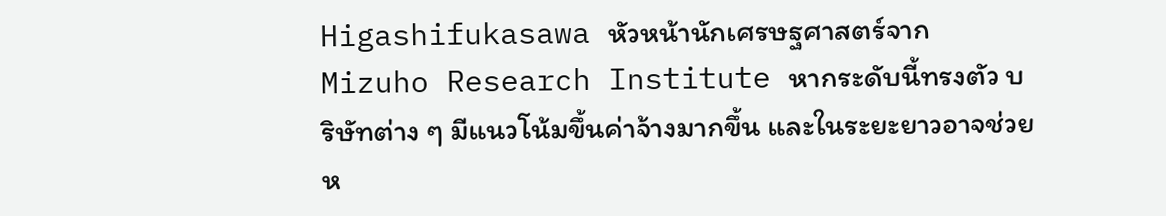Higashifukasawa หัวหน้านักเศรษฐศาสตร์จาก Mizuho Research Institute หากระดับนี้ทรงตัว บริษัทต่าง ๆ มีแนวโน้มขึ้นค่าจ้างมากขึ้น และในระยะยาวอาจช่วยห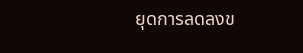ยุดการลดลงข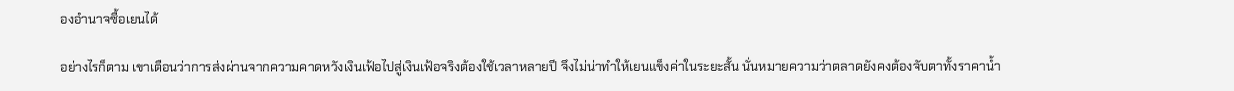องอำนาจซื้อเยนได้

อย่างไรก็ตาม เขาเตือนว่าการส่งผ่านจากความคาดหวังเงินเฟ้อไปสู่เงินเฟ้อจริงต้องใช้เวลาหลายปี จึงไม่น่าทำให้เยนแข็งค่าในระยะสั้น นั่นหมายความว่าตลาดยังคงต้องจับตาทั้งราคาน้ำ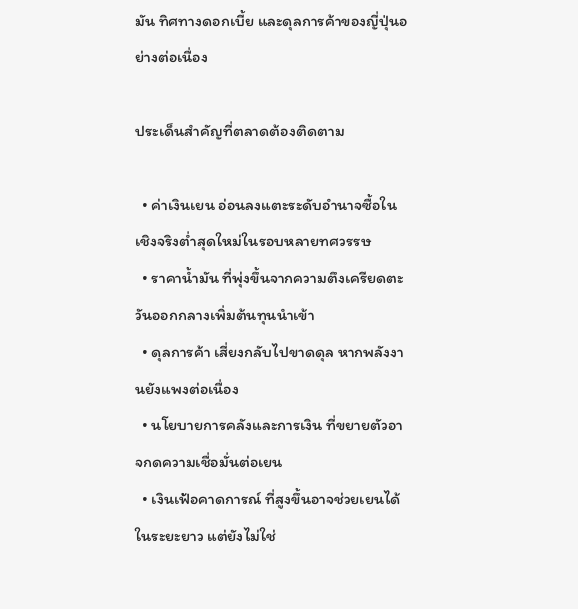มัน ทิศทางดอกเบี้ย และดุลการค้าของญี่ปุ่นอย่างต่อเนื่อง

ประเด็นสำคัญที่ตลาดต้องติดตาม

  • ค่าเงินเยน อ่อนลงแตะระดับอำนาจซื้อในเชิงจริงต่ำสุดใหม่ในรอบหลายทศวรรษ
  • ราคาน้ำมัน ที่พุ่งขึ้นจากความตึงเครียดตะวันออกกลางเพิ่มต้นทุนนำเข้า
  • ดุลการค้า เสี่ยงกลับไปขาดดุล หากพลังงานยังแพงต่อเนื่อง
  • นโยบายการคลังและการเงิน ที่ขยายตัวอาจกดความเชื่อมั่นต่อเยน
  • เงินเฟ้อคาดการณ์ ที่สูงขึ้นอาจช่วยเยนได้ในระยะยาว แต่ยังไม่ใช่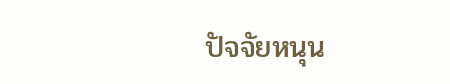ปัจจัยหนุน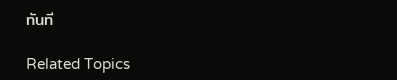ทันที

Related Topics